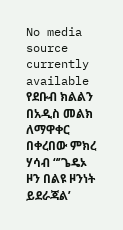No media source currently available
የደቡብ ክልልን በአዲስ መልክ ለማዋቀር በቀረበው ምክረ ሃሳብ “’ጌዴኦ ዞን በልዩ ዞንነት ይደራጃል’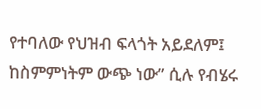የተባለው የህዝብ ፍላጎት አይደለም፤ ከስምምነትም ውጭ ነው” ሲሉ የብሄሩ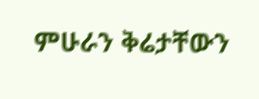ምሁራን ቅሬታቸውን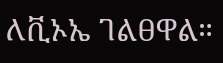ለቪኦኤ ገልፀዋል።